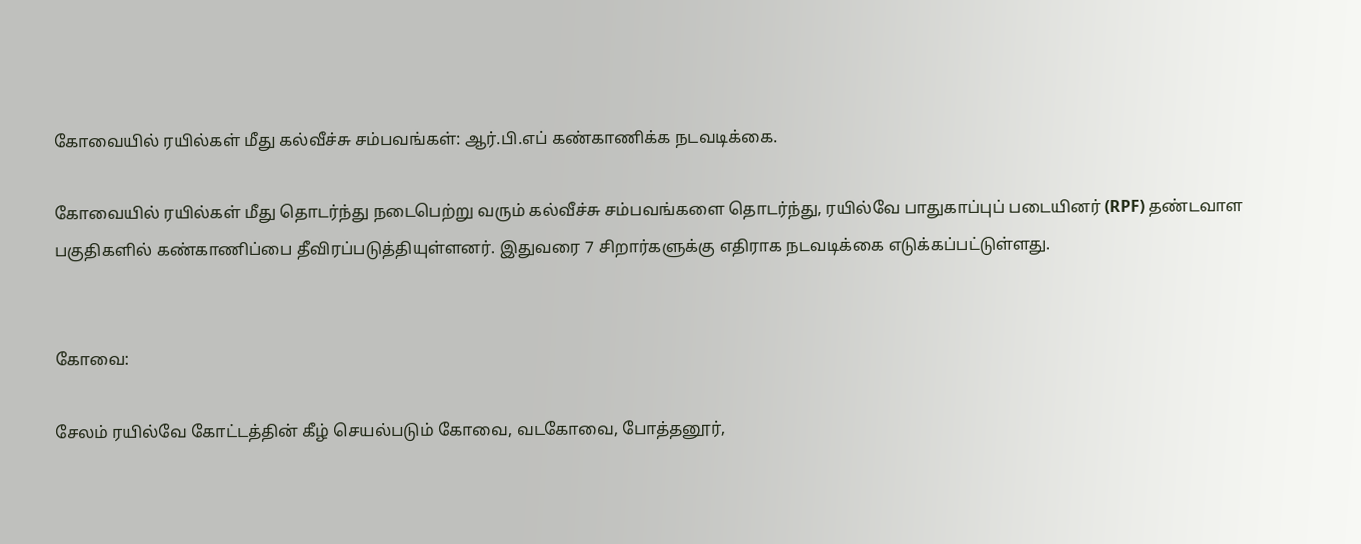கோவையில் ரயில்கள் மீது கல்வீச்சு சம்பவங்கள்: ஆர்.பி.எப் கண்காணிக்க நடவடிக்கை.

கோவையில் ரயில்கள் மீது தொடர்ந்து நடைபெற்று வரும் கல்வீச்சு சம்பவங்களை தொடர்ந்து, ரயில்வே பாதுகாப்புப் படையினர் (RPF) தண்டவாள பகுதிகளில் கண்காணிப்பை தீவிரப்படுத்தியுள்ளனர். இதுவரை 7 சிறார்களுக்கு எதிராக நடவடிக்கை எடுக்கப்பட்டுள்ளது.


கோவை:

சேலம் ரயில்வே கோட்டத்தின் கீழ் செயல்படும் கோவை, வடகோவை, போத்தனூர்,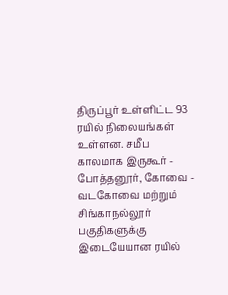திருப்பூர் உள்ளிட்ட 93 ரயில் நிலையங்கள் உள்ளன. சமீப காலமாக இருகூர் - போத்தனூர், கோவை - வடகோவை மற்றும் சிங்காநல்லூர் பகுதிகளுக்கு இடையேயான ரயில்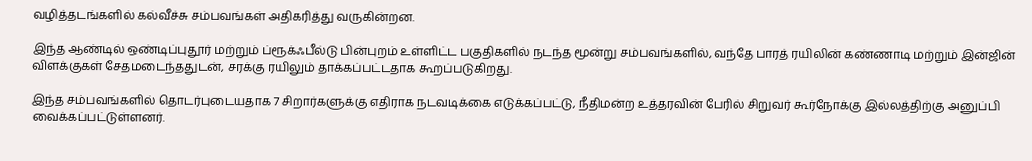வழித்தடங்களில் கல்வீச்சு சம்பவங்கள் அதிகரித்து வருகின்றன.

இந்த ஆண்டில் ஒண்டிப்புதூர் மற்றும் ப்ரூக்ஃபீல்டு பின்புறம் உள்ளிட்ட பகுதிகளில் நடந்த மூன்று சம்பவங்களில், வந்தே பாரத் ரயிலின் கண்ணாடி மற்றும் இன்ஜின் விளக்குகள் சேதமடைந்ததுடன், சரக்கு ரயிலும் தாக்கப்பட்டதாக கூறப்படுகிறது.

இந்த சம்பவங்களில் தொடர்புடையதாக 7 சிறார்களுக்கு எதிராக நடவடிக்கை எடுக்கப்பட்டு, நீதிமன்ற உத்தரவின் பேரில் சிறுவர் கூர்நோக்கு இல்லத்திற்கு அனுப்பி வைக்கப்பட்டுள்ளனர்.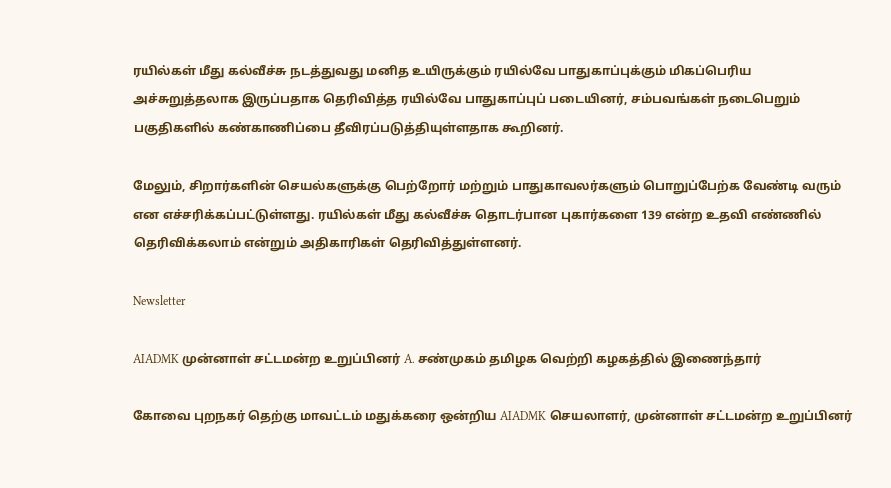ரயில்கள் மீது கல்வீச்சு நடத்துவது மனித உயிருக்கும் ரயில்வே பாதுகாப்புக்கும் மிகப்பெரிய அச்சுறுத்தலாக இருப்பதாக தெரிவித்த ரயில்வே பாதுகாப்புப் படையினர், சம்பவங்கள் நடைபெறும் பகுதிகளில் கண்காணிப்பை தீவிரப்படுத்தியுள்ளதாக கூறினர்.

மேலும், சிறார்களின் செயல்களுக்கு பெற்றோர் மற்றும் பாதுகாவலர்களும் பொறுப்பேற்க வேண்டி வரும் என எச்சரிக்கப்பட்டுள்ளது. ரயில்கள் மீது கல்வீச்சு தொடர்பான புகார்களை 139 என்ற உதவி எண்ணில் தெரிவிக்கலாம் என்றும் அதிகாரிகள் தெரிவித்துள்ளனர்.

Newsletter

AIADMK முன்னாள் சட்டமன்ற உறுப்பினர் A. சண்முகம் தமிழக வெற்றி கழகத்தில் இணைந்தார்

கோவை புறநகர் தெற்கு மாவட்டம் மதுக்கரை ஒன்றிய AIADMK செயலாளர், முன்னாள் சட்டமன்ற உறுப்பினர்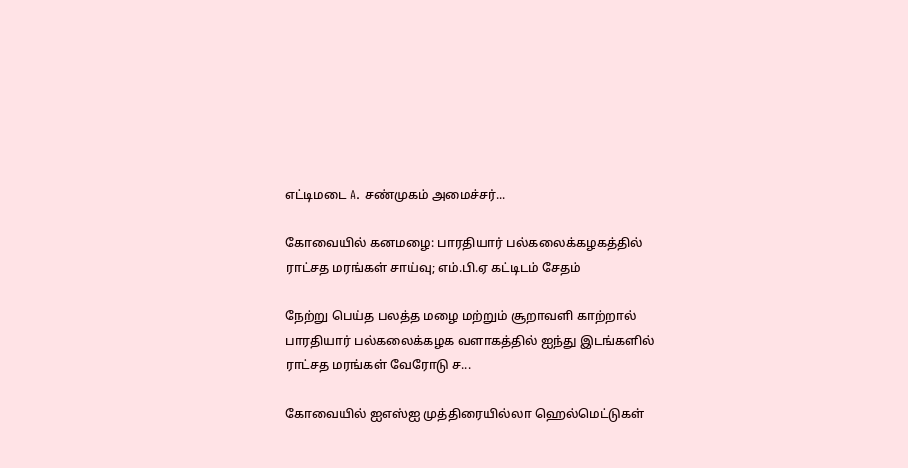எட்டிமடை A. சண்முகம் அமைச்சர்...

கோவையில் கனமழை: பாரதியார் பல்கலைக்கழகத்தில் ராட்சத மரங்கள் சாய்வு; எம்.பி.ஏ கட்டிடம் சேதம்

நேற்று பெய்த பலத்த மழை மற்றும் சூறாவளி காற்றால் பாரதியார் பல்கலைக்கழக வளாகத்தில் ஐந்து இடங்களில் ராட்சத மரங்கள் வேரோடு ச...

கோவையில் ஐஎஸ்ஐ முத்திரையில்லா ஹெல்மெட்டுகள்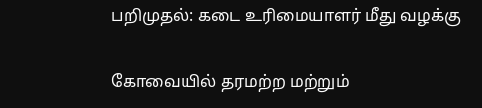பறிமுதல்: கடை உரிமையாளர் மீது வழக்கு

கோவையில் தரமற்ற மற்றும்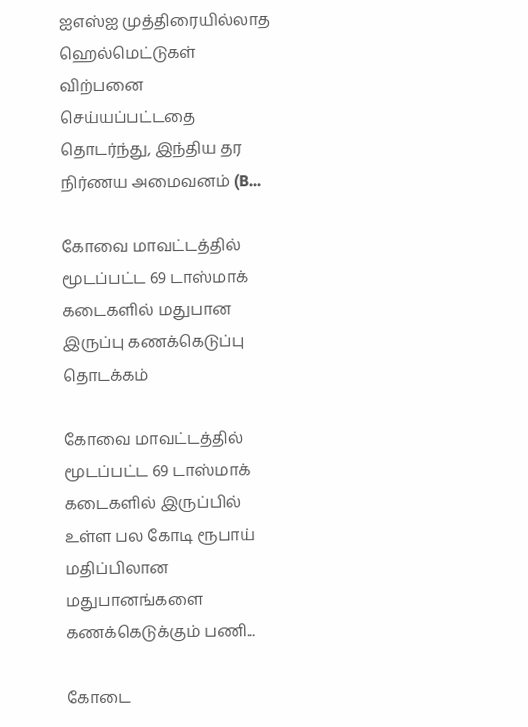ஐஎஸ்ஐ முத்திரையில்லாத ஹெல்மெட்டுகள் விற்பனை செய்யப்பட்டதை தொடர்ந்து, இந்திய தர நிர்ணய அமைவனம் (B...

கோவை மாவட்டத்தில் மூடப்பட்ட 69 டாஸ்மாக் கடைகளில் மதுபான இருப்பு கணக்கெடுப்பு தொடக்கம்

கோவை மாவட்டத்தில் மூடப்பட்ட 69 டாஸ்மாக் கடைகளில் இருப்பில் உள்ள பல கோடி ரூபாய் மதிப்பிலான மதுபானங்களை கணக்கெடுக்கும் பணி...

கோடை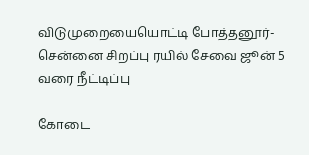விடுமுறையையொட்டி போத்தனூர்-சென்னை சிறப்பு ரயில் சேவை ஜூன் 5 வரை நீட்டிப்பு

கோடை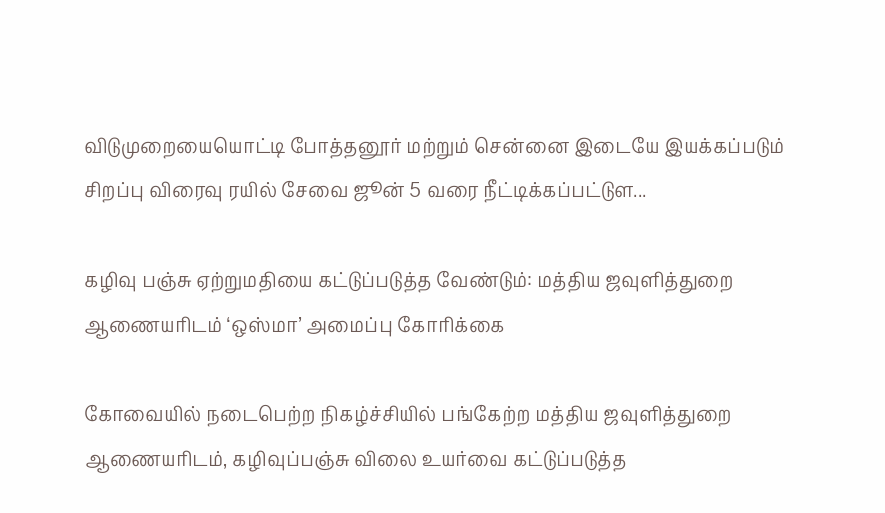விடுமுறையையொட்டி போத்தனூர் மற்றும் சென்னை இடையே இயக்கப்படும் சிறப்பு விரைவு ரயில் சேவை ஜூன் 5 வரை நீட்டிக்கப்பட்டுள...

கழிவு பஞ்சு ஏற்றுமதியை கட்டுப்படுத்த வேண்டும்: மத்திய ஜவுளித்துறை ஆணையரிடம் ‘ஒஸ்மா’ அமைப்பு கோரிக்கை

கோவையில் நடைபெற்ற நிகழ்ச்சியில் பங்கேற்ற மத்திய ஜவுளித்துறை ஆணையரிடம், கழிவுப்பஞ்சு விலை உயர்வை கட்டுப்படுத்த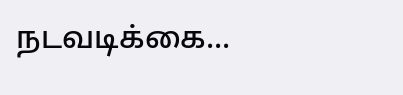நடவடிக்கை...